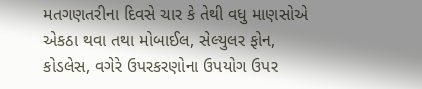મતગણતરીના દિવસે ચાર કે તેથી વધુ માણસોએ એકઠા થવા તથા મોબાઈલ, સેલ્યુલર ફોન, કોડલેસ, વગેરે ઉપરકરણોના ઉપયોગ ઉપર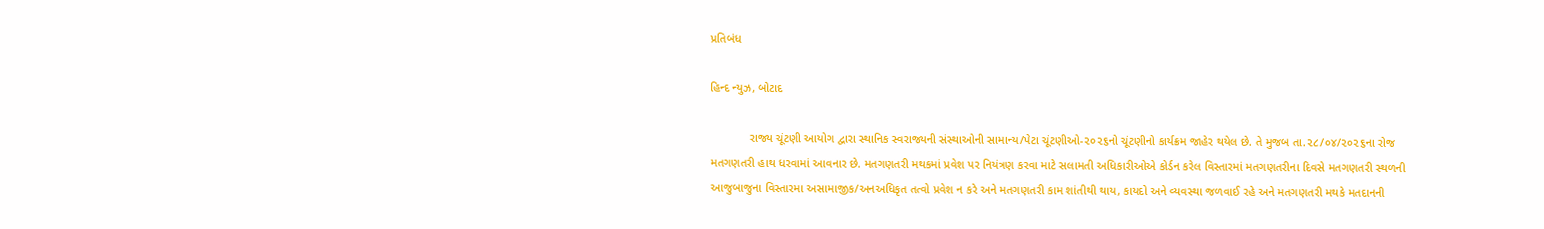પ્રતિબંધ

હિન્દ ન્યુઝ, બોટાદ

            રાજ્ય ચૂંટણી આયોગ દ્વારા સ્થાનિક સ્વરાજ્યની સંસ્થાઓની સામાન્ય/પેટા ચૂંટણીઓ-૨૦૨૬નો ચૂંટણીનો કાર્યક્રમ જાહેર થયેલ છે. તે મુજબ તા.૨૮/૦૪/૨૦૨૬ના રોજ મતગણતરી હાથ ધરવામાં આવનાર છે. મતગણતરી મથકમાં પ્રવેશ પર નિયંત્રણ કરવા માટે સલામતી અધિકારીઓએ કોર્ડન કરેલ વિસ્તારમાં મતગણતરીના દિવસે મતગણતરી સ્થળની આજુબાજુના વિસ્તારમા અસામાજીક/અનઅધિકૃત તત્વો પ્રવેશ ન કરે અને મતગણતરી કામ શાંતીથી થાય, કાયદો અને વ્યવસ્થા જળવાઈ રહે અને મતગણતરી મથકે મતદાનની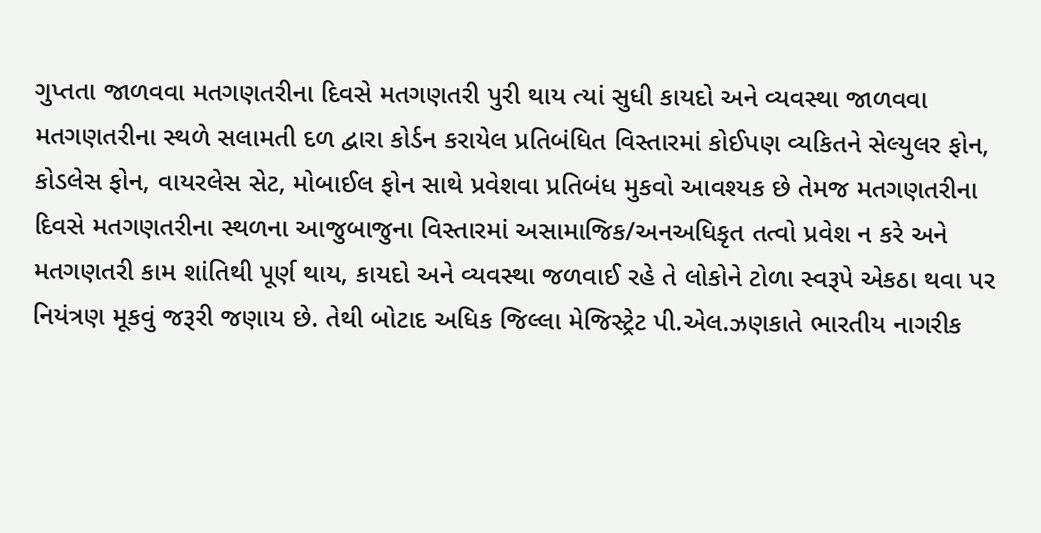ગુપ્તતા જાળવવા મતગણતરીના દિવસે મતગણતરી પુરી થાય ત્યાં સુધી કાયદો અને વ્યવસ્થા જાળવવા મતગણતરીના સ્થળે સલામતી દળ દ્વારા કોર્ડન કરાયેલ પ્રતિબંધિત વિસ્તારમાં કોઈપણ વ્યકિતને સેલ્યુલર ફોન, કોડલેસ ફોન, વાયરલેસ સેટ, મોબાઈલ ફોન સાથે પ્રવેશવા પ્રતિબંધ મુકવો આવશ્યક છે તેમજ મતગણતરીના દિવસે મતગણતરીના સ્થળના આજુબાજુના વિસ્તારમાં અસામાજિક/અનઅધિકૃત તત્વો પ્રવેશ ન કરે અને મતગણતરી કામ શાંતિથી પૂર્ણ થાય, કાયદો અને વ્યવસ્થા જળવાઈ રહે તે લોકોને ટોળા સ્વરૂપે એકઠા થવા પર નિયંત્રણ મૂકવું જરૂરી જણાય છે. તેથી બોટાદ અધિક જિલ્લા મેજિસ્ટ્રેટ પી.એલ.ઝણકાતે ભારતીય નાગરીક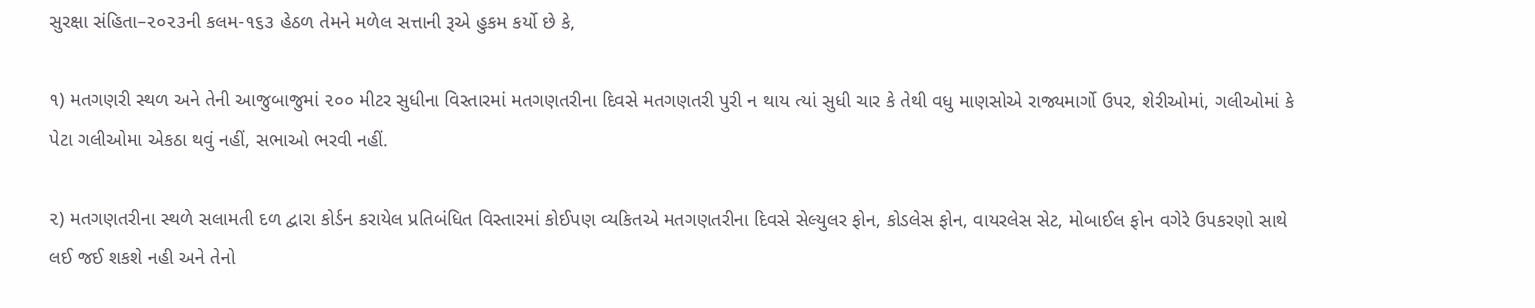સુરક્ષા સંહિતા–૨૦૨૩ની કલમ-૧૬૩ હેઠળ તેમને મળેલ સત્તાની રૂએ હુકમ કર્યો છે કે,

૧) મતગણરી સ્થળ અને તેની આજુબાજુમાં ૨૦૦ મીટર સુધીના વિસ્તારમાં મતગણતરીના દિવસે મતગણતરી પુરી ન થાય ત્યાં સુધી ચાર કે તેથી વધુ માણસોએ રાજ્યમાર્ગો ઉપર, શેરીઓમાં, ગલીઓમાં કે પેટા ગલીઓમા એકઠા થવું નહીં, સભાઓ ભરવી નહીં.

૨) મતગણતરીના સ્થળે સલામતી દળ દ્વારા કોર્ડન કરાયેલ પ્રતિબંધિત વિસ્તારમાં કોઈપણ વ્યકિતએ મતગણતરીના દિવસે સેલ્યુલર ફોન, કોડલેસ ફોન, વાયરલેસ સેટ, મોબાઈલ ફોન વગેરે ઉપકરણો સાથે લઈ જઈ શકશે નહી અને તેનો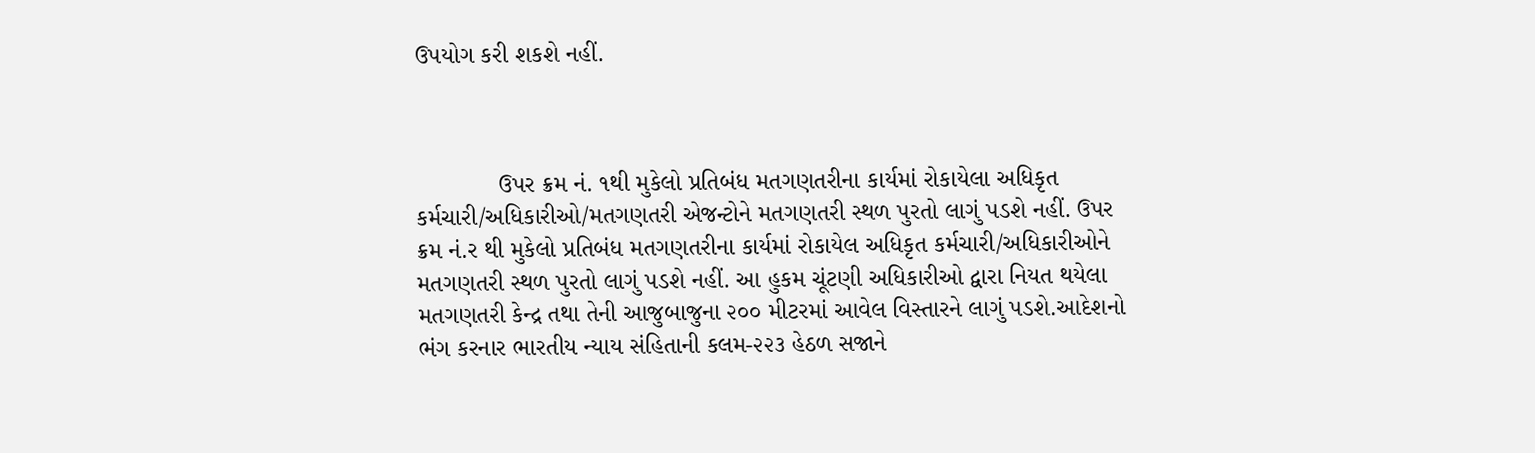ઉપયોગ કરી શકશે નહીં.



            ઉપર ક્રમ નં. ૧થી મુકેલો પ્રતિબંધ મતગણતરીના કાર્યમાં રોકાયેલા અધિકૃત કર્મચારી/અધિકારીઓ/મતગણતરી એજન્ટોને મતગણતરી સ્થળ પુરતો લાગું પડશે નહીં. ઉપર ક્રમ નં.ર થી મુકેલો પ્રતિબંધ મતગણતરીના કાર્યમાં રોકાયેલ અધિકૃત કર્મચારી/અધિકારીઓને મતગણતરી સ્થળ પુરતો લાગું પડશે નહીં. આ હુકમ ચૂંટણી અધિકારીઓ દ્વારા નિયત થયેલા મતગણતરી કેન્દ્ર તથા તેની આજુબાજુના ૨૦૦ મીટરમાં આવેલ વિસ્તારને લાગું પડશે.આદેશનો ભંગ કરનાર ભારતીય ન્યાય સંહિતાની કલમ-૨૨૩ હેઠળ સજાને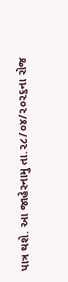પાત્ર થશે. આ જાહેરનામુ તા.૨૮/૦૪/૨૦૨૬ના રોજ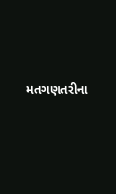મતગણતરીના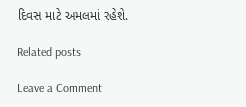દિવસ માટે અમલમાં રહેશે.

Related posts

Leave a Comment